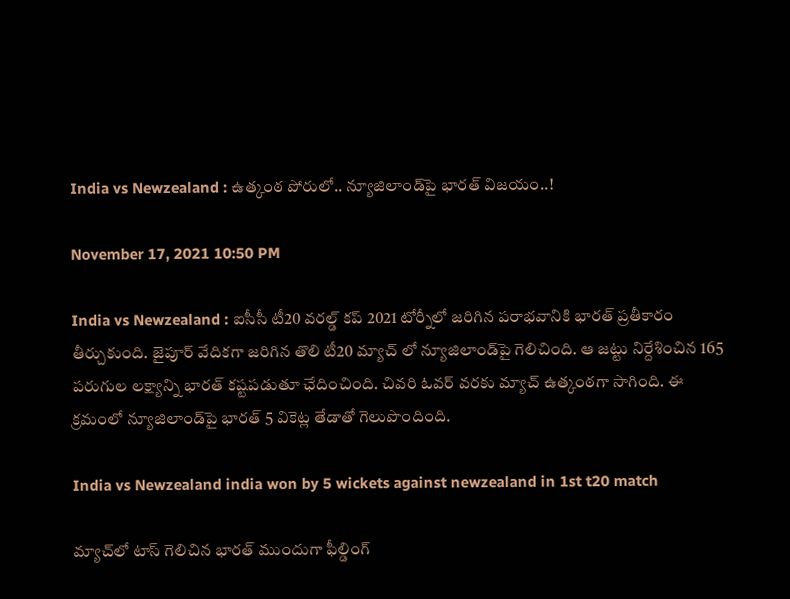India vs Newzealand : ఉత్కంఠ పోరులో.. న్యూజిలాండ్‌పై భార‌త్ విజ‌యం..!

November 17, 2021 10:50 PM

India vs Newzealand : ఐసీసీ టీ20 వ‌ర‌ల్డ్ క‌ప్ 2021 టోర్నీలో జ‌రిగిన ప‌రాభ‌వానికి భార‌త్ ప్ర‌తీకారం తీర్చుకుంది. జైపూర్ వేదిక‌గా జ‌రిగిన తొలి టీ20 మ్యాచ్ లో న్యూజిలాండ్‌పై గెలిచింది. ఆ జ‌ట్టు నిర్దేశించిన 165 ప‌రుగుల ల‌క్ష్యాన్ని భార‌త్ కష్ట‌ప‌డుతూ ఛేదించింది. చివ‌రి ఓవ‌ర్ వ‌ర‌కు మ్యాచ్ ఉత్కంఠ‌గా సాగింది. ఈ క్ర‌మంలో న్యూజిలాండ్‌పై భార‌త్ 5 వికెట్ల తేడాతో గెలుపొందింది.

India vs Newzealand india won by 5 wickets against newzealand in 1st t20 match

మ్యాచ్‌లో టాస్ గెలిచిన భార‌త్ ముందుగా ఫీల్డింగ్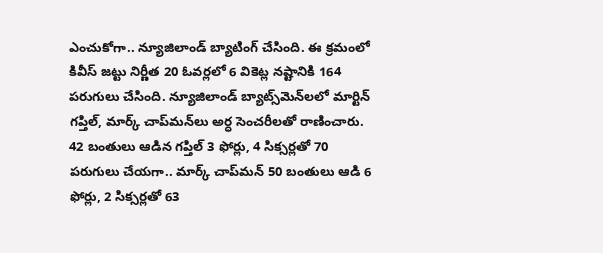ఎంచుకోగా.. న్యూజిలాండ్ బ్యాటింగ్ చేసింది. ఈ క్ర‌మంలో కివీస్ జ‌ట్టు నిర్ణీత 20 ఓవ‌ర్ల‌లో 6 వికెట్ల న‌ష్టానికి 164 ప‌రుగులు చేసింది. న్యూజిలాండ్ బ్యాట్స్‌మెన్‌ల‌లో మార్టిన్ గ‌ప్తిల్‌, మార్క్ చాప్‌మ‌న్‌లు అర్ధ సెంచ‌రీల‌తో రాణించారు. 42 బంతులు ఆడిన గ‌ప్తిల్ 3 ఫోర్లు, 4 సిక్స‌ర్ల‌తో 70 ప‌రుగులు చేయ‌గా.. మార్క్ చాప్‌మ‌న్ 50 బంతులు ఆడి 6 ఫోర్లు, 2 సిక్స‌ర్ల‌తో 63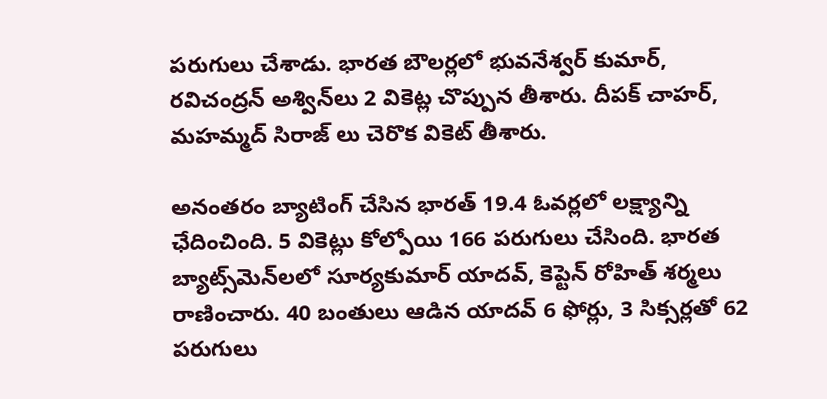ప‌రుగులు చేశాడు. భార‌త బౌల‌ర్ల‌లో భువ‌నేశ్వ‌ర్ కుమార్‌, ర‌విచంద్ర‌న్ అశ్విన్‌లు 2 వికెట్ల చొప్పున తీశారు. దీపక్ చాహ‌ర్‌, మ‌హ‌మ్మ‌ద్ సిరాజ్ లు చెరొక వికెట్ తీశారు.

అనంత‌రం బ్యాటింగ్ చేసిన భార‌త్ 19.4 ఓవ‌ర్ల‌లో ల‌క్ష్యాన్ని ఛేదించింది. 5 వికెట్లు కోల్పోయి 166 ప‌రుగులు చేసింది. భార‌త బ్యాట్స్‌మెన్‌ల‌లో సూర్య‌కుమార్ యాద‌వ్‌, కెప్టెన్ రోహిత్ శ‌ర్మ‌లు రాణించారు. 40 బంతులు ఆడిన యాద‌వ్ 6 ఫోర్లు, 3 సిక్స‌ర్ల‌తో 62 ప‌రుగులు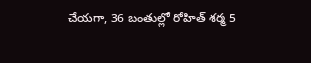చేయ‌గా, 36 బంతుల్లో రోహిత్ శ‌ర్మ 5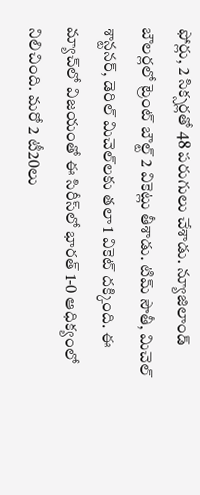ఫోర్లు, 2 సిక్స‌ర్ల‌తో 48 ప‌రుగులు చేశాడు. న్యూజిలాండ్ బౌల‌ర్ల‌లో ట్రెంట్ బౌల్ట్ 2 వికెట్లు తీశాడు. టిమ్ సౌతీ, మిచెల్ శాన్ట‌న‌ర్‌, డెరిల్ మిచెల్‌ల‌కు త‌లా 1 వికెట్ ద‌క్కింది. ఈ మ్యాచ్‌లో విజ‌యంతో ఈ సిరీస్‌లో భార‌త్ 1-0 ఆధిక్యంలో నిలిచింది. మ‌రో 2 టీ20లు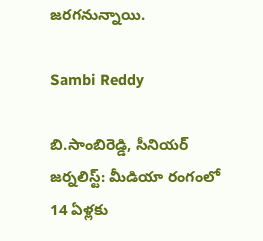జ‌ర‌గ‌నున్నాయి.

Sambi Reddy

బి.సాంబిరెడ్డి, సీనియర్ జర్నలిస్ట్: మీడియా రంగంలో 14 ఏళ్లకు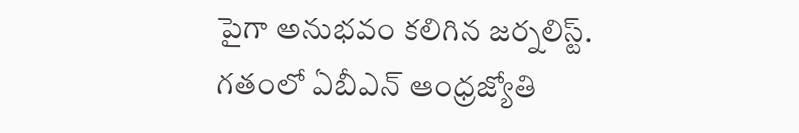పైగా అనుభవం కలిగిన జర్నలిస్ట్. గతంలో ఏబీఎన్ ఆంధ్ర‌జ్యోతి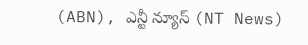(ABN), ఎన్టీ న్యూస్ (NT News)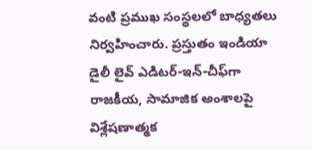వంటి ప్రముఖ సంస్థలలో బాధ్యతలు నిర్వహించారు. ప్రస్తుతం ఇండియా డైలీ లైవ్ ఎడిటర్-ఇన్-చీఫ్‌గా రాజకీయ, సామాజిక అంశాలపై విశ్లేషణాత్మక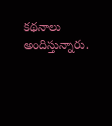కథనాలు అందిస్తున్నారు.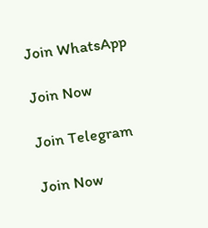Join WhatsApp

Join Now

Join Telegram

Join Now